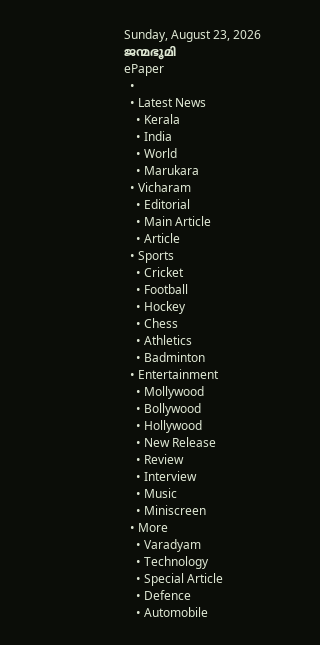Sunday, August 23, 2026
ജന്മഭൂമി
ePaper
  •
  • Latest News
    • Kerala
    • India
    • World
    • Marukara
  • Vicharam
    • Editorial
    • Main Article
    • Article
  • Sports
    • Cricket
    • Football
    • Hockey
    • Chess
    • Athletics
    • Badminton
  • Entertainment
    • Mollywood
    • Bollywood
    • Hollywood
    • New Release
    • Review
    • Interview
    • Music
    • Miniscreen
  • More
    • Varadyam
    • Technology
    • Special Article
    • Defence
    • Automobile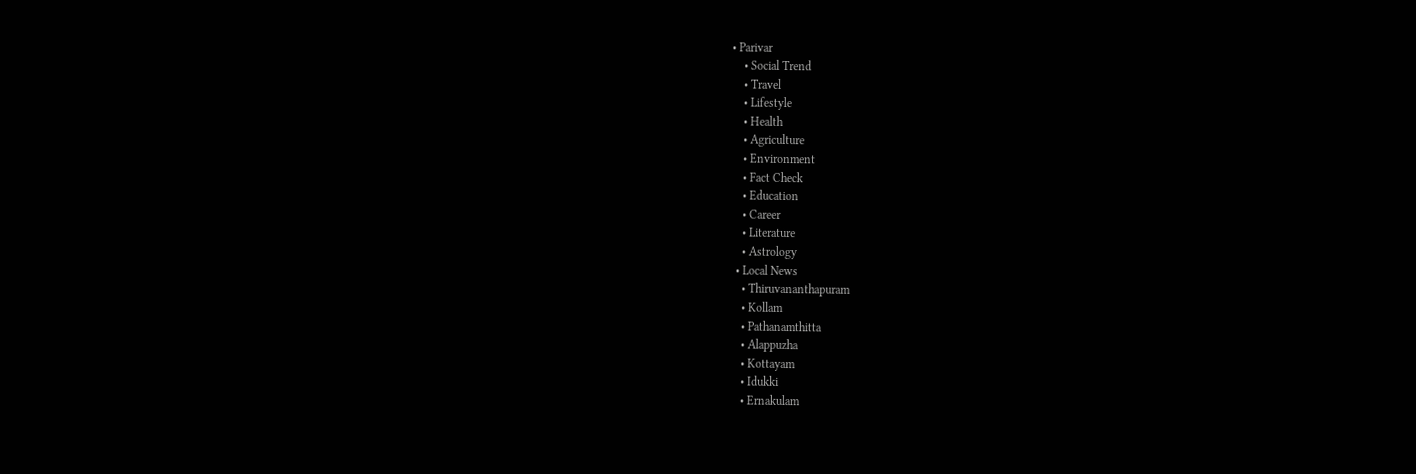• Parivar
    • Social Trend
    • Travel
    • Lifestyle
    • Health
    • Agriculture
    • Environment
    • Fact Check
    • Education
    • Career
    • Literature
    • Astrology
  • Local News
    • Thiruvananthapuram
    • Kollam
    • Pathanamthitta
    • Alappuzha
    • Kottayam
    • Idukki
    • Ernakulam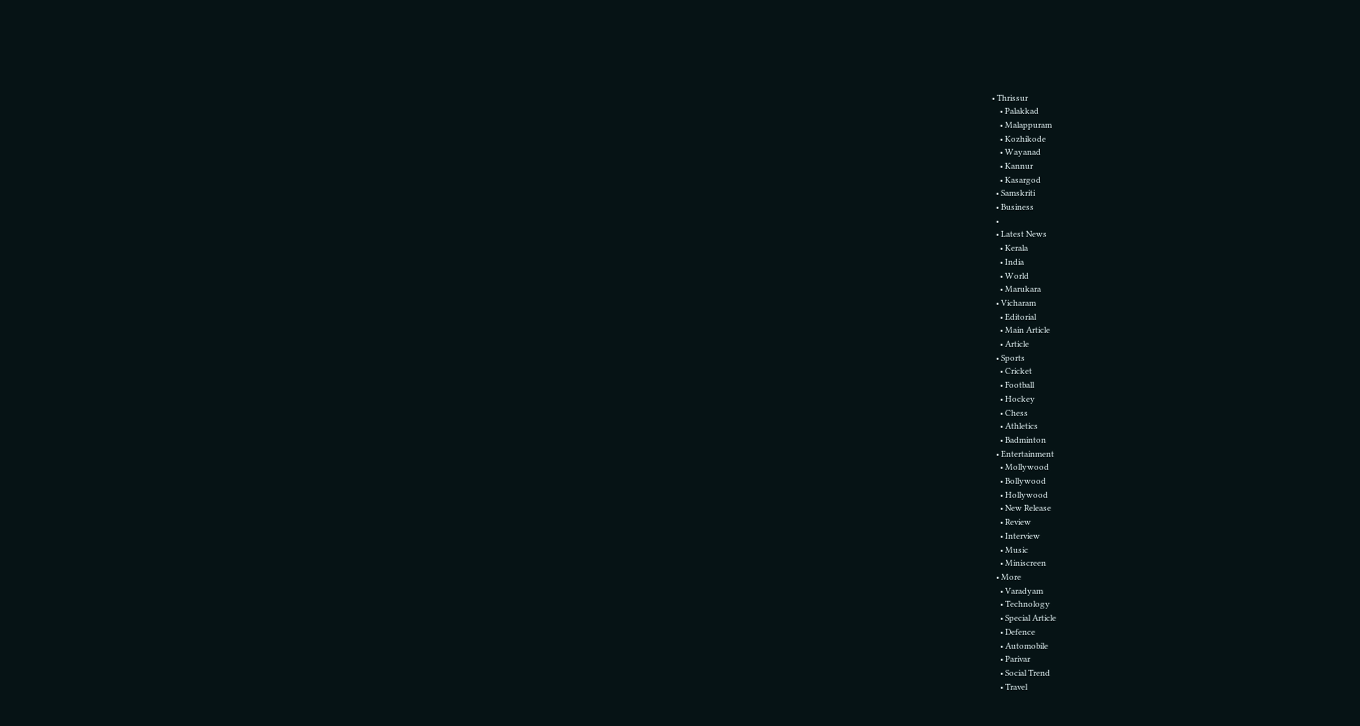• Thrissur
    • Palakkad
    • Malappuram
    • Kozhikode
    • Wayanad
    • Kannur
    • Kasargod
  • Samskriti
  • Business
  •
  • Latest News
    • Kerala
    • India
    • World
    • Marukara
  • Vicharam
    • Editorial
    • Main Article
    • Article
  • Sports
    • Cricket
    • Football
    • Hockey
    • Chess
    • Athletics
    • Badminton
  • Entertainment
    • Mollywood
    • Bollywood
    • Hollywood
    • New Release
    • Review
    • Interview
    • Music
    • Miniscreen
  • More
    • Varadyam
    • Technology
    • Special Article
    • Defence
    • Automobile
    • Parivar
    • Social Trend
    • Travel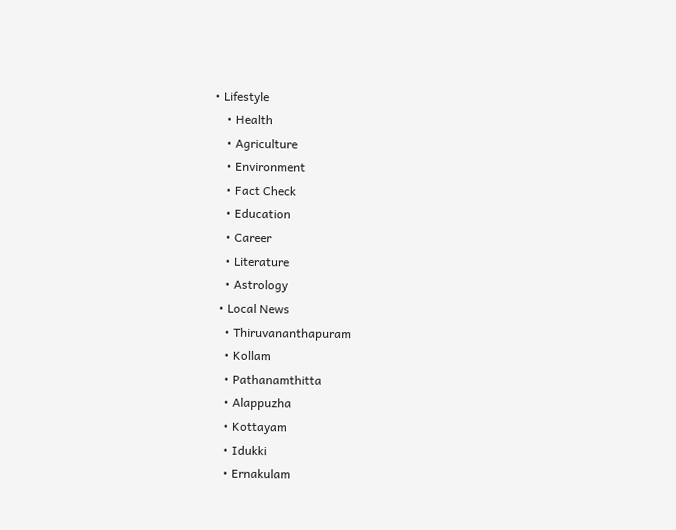• Lifestyle
    • Health
    • Agriculture
    • Environment
    • Fact Check
    • Education
    • Career
    • Literature
    • Astrology
  • Local News
    • Thiruvananthapuram
    • Kollam
    • Pathanamthitta
    • Alappuzha
    • Kottayam
    • Idukki
    • Ernakulam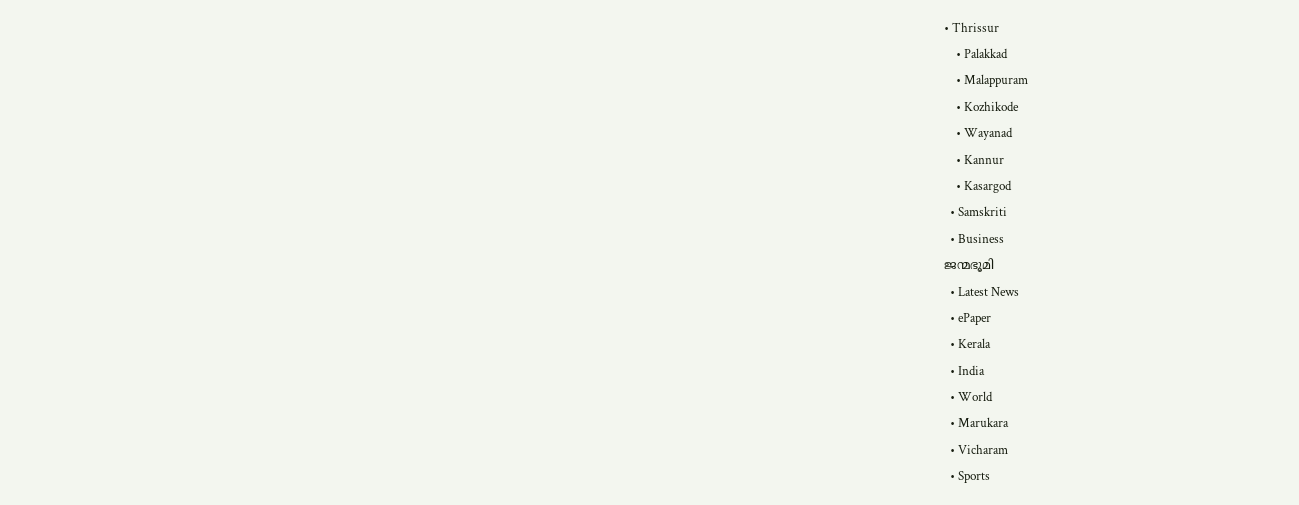• Thrissur
    • Palakkad
    • Malappuram
    • Kozhikode
    • Wayanad
    • Kannur
    • Kasargod
  • Samskriti
  • Business
ജന്മഭൂമി
  • Latest News
  • ePaper
  • Kerala
  • India
  • World
  • Marukara
  • Vicharam
  • Sports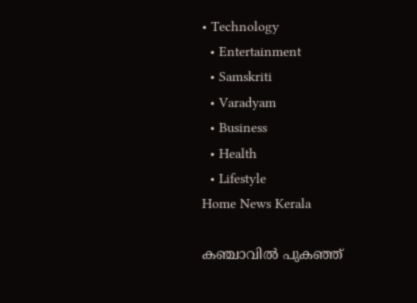• Technology
  • Entertainment
  • Samskriti
  • Varadyam
  • Business
  • Health
  • Lifestyle
Home News Kerala

കഞ്ചാവില്‍ പുകഞ്ഞ്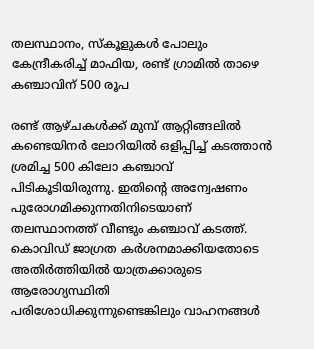തലസ്ഥാനം, സ്‌കൂളുകള്‍ പോലും കേന്ദ്രീകരിച്ച് മാഫിയ, രണ്ട് ഗ്രാമില്‍ താഴെ കഞ്ചാവിന് 500 രൂപ

രണ്ട് ആഴ്ചകള്‍ക്ക് മുമ്പ് ആറ്റിങ്ങലില്‍ കണ്ടെയിനര്‍ ലോറിയില്‍ ഒളിപ്പിച്ച് കടത്താന്‍ ശ്രമിച്ച 500 കിലോ കഞ്ചാവ് പിടികൂടിയിരുന്നു. ഇതിന്റെ അന്വേഷണം പുരോഗമിക്കുന്നതിനിടെയാണ് തലസ്ഥാനത്ത് വീണ്ടും കഞ്ചാവ് കടത്ത്. കൊവിഡ് ജാഗ്രത കര്‍ശനമാക്കിയതോടെ അതിര്‍ത്തിയില്‍ യാത്രക്കാരുടെ ആരോഗ്യസ്ഥിതി പരിശോധിക്കുന്നുണ്ടെങ്കിലും വാഹനങ്ങള്‍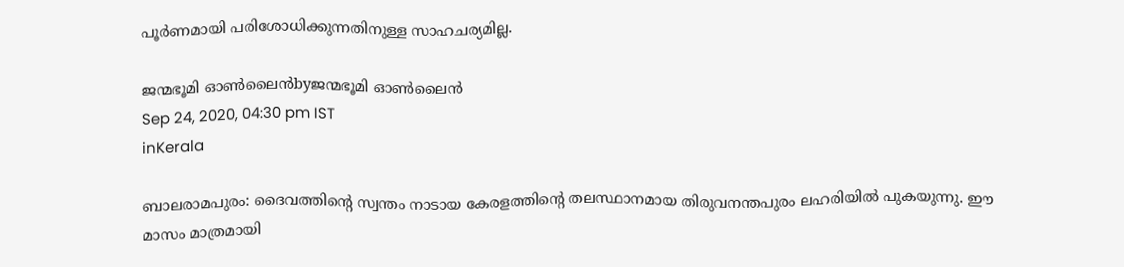പൂര്‍ണമായി പരിശോധിക്കുന്നതിനുള്ള സാഹചര്യമില്ല.

ജന്മഭൂമി ഓണ്‍ലൈന്‍byജന്മഭൂമി ഓണ്‍ലൈന്‍
Sep 24, 2020, 04:30 pm IST
inKerala

ബാലരാമപുരം: ദൈവത്തിന്റെ സ്വന്തം നാടായ കേരളത്തിന്റെ തലസ്ഥാനമായ തിരുവനന്തപുരം ലഹരിയില്‍ പുകയുന്നു. ഈ മാസം മാത്രമായി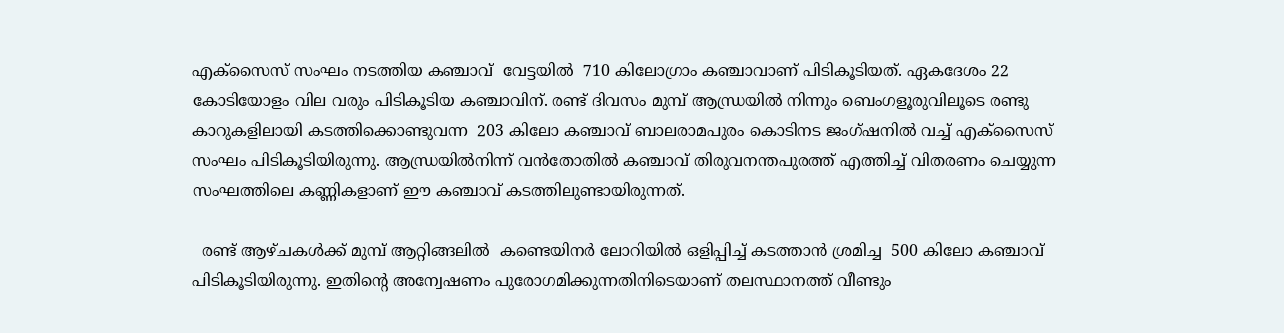എക്‌സൈസ് സംഘം നടത്തിയ കഞ്ചാവ്  വേട്ടയില്‍  710 കിലോഗ്രാം കഞ്ചാവാണ് പിടികൂടിയത്. ഏകദേശം 22 കോടിയോളം വില വരും പിടികൂടിയ കഞ്ചാവിന്. രണ്ട് ദിവസം മുമ്പ് ആന്ധ്രയില്‍ നിന്നും ബെംഗളൂരുവിലൂടെ രണ്ടു കാറുകളിലായി കടത്തിക്കൊണ്ടുവന്ന  203 കിലോ കഞ്ചാവ് ബാലരാമപുരം കൊടിനട ജംഗ്ഷനില്‍ വച്ച് എക്‌സൈസ് സംഘം പിടികൂടിയിരുന്നു. ആന്ധ്രയില്‍നിന്ന് വന്‍തോതില്‍ കഞ്ചാവ് തിരുവനന്തപുരത്ത് എത്തിച്ച് വിതരണം ചെയ്യുന്ന സംഘത്തിലെ കണ്ണികളാണ് ഈ കഞ്ചാവ് കടത്തിലുണ്ടായിരുന്നത്.

  രണ്ട് ആഴ്ചകള്‍ക്ക് മുമ്പ് ആറ്റിങ്ങലില്‍  കണ്ടെയിനര്‍ ലോറിയില്‍ ഒളിപ്പിച്ച് കടത്താന്‍ ശ്രമിച്ച  500 കിലോ കഞ്ചാവ് പിടികൂടിയിരുന്നു. ഇതിന്റെ അന്വേഷണം പുരോഗമിക്കുന്നതിനിടെയാണ് തലസ്ഥാനത്ത് വീണ്ടും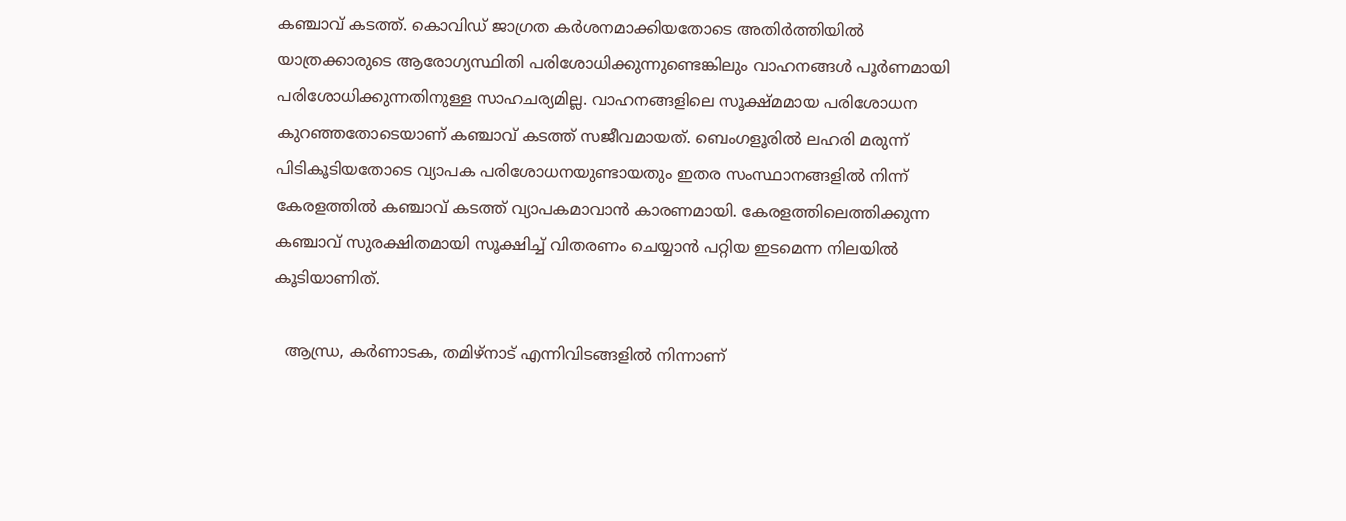കഞ്ചാവ് കടത്ത്. കൊവിഡ് ജാഗ്രത കര്‍ശനമാക്കിയതോടെ അതിര്‍ത്തിയില്‍ യാത്രക്കാരുടെ ആരോഗ്യസ്ഥിതി പരിശോധിക്കുന്നുണ്ടെങ്കിലും വാഹനങ്ങള്‍ പൂര്‍ണമായി പരിശോധിക്കുന്നതിനുള്ള സാഹചര്യമില്ല. വാഹനങ്ങളിലെ സൂക്ഷ്മമായ പരിശോധന കുറഞ്ഞതോടെയാണ് കഞ്ചാവ് കടത്ത് സജീവമായത്. ബെംഗളൂരില്‍ ലഹരി മരുന്ന് പിടികൂടിയതോടെ വ്യാപക പരിശോധനയുണ്ടായതും ഇതര സംസ്ഥാനങ്ങളില്‍ നിന്ന് കേരളത്തില്‍ കഞ്ചാവ് കടത്ത് വ്യാപകമാവാന്‍ കാരണമായി. കേരളത്തിലെത്തിക്കുന്ന കഞ്ചാവ് സുരക്ഷിതമായി സൂക്ഷിച്ച് വിതരണം ചെയ്യാന്‍ പറ്റിയ ഇടമെന്ന നിലയില്‍ കൂടിയാണിത്.

  ആന്ധ്ര, കര്‍ണാടക, തമിഴ്‌നാട് എന്നിവിടങ്ങളില്‍ നിന്നാണ്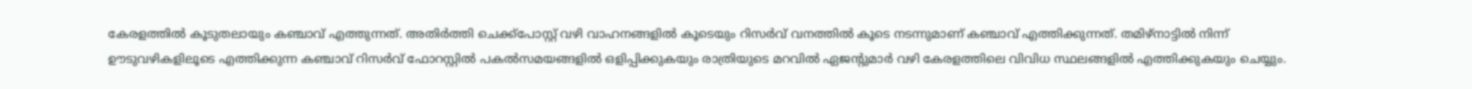കേരളത്തില്‍ കൂടുതലായും കഞ്ചാവ് എത്തുന്നത്. അതിര്‍ത്തി ചെക്ക്‌പോസ്റ്റ് വഴി വാഹനങ്ങളില്‍ കൂടെയും റിസര്‍വ് വനത്തില്‍ കൂടെ നടന്നുമാണ് കഞ്ചാവ് എത്തിക്കുന്നത്. തമിഴ്‌നാട്ടില്‍ നിന്ന് ഊടുവഴികളിലൂടെ എത്തിക്കുന്ന കഞ്ചാവ് റിസര്‍വ് ഫോറസ്റ്റില്‍ പകല്‍സമയങ്ങളില്‍ ഒളിപ്പിക്കുകയും രാത്രിയുടെ മറവില്‍ ഏജന്റുമാര്‍ വഴി കേരളത്തിലെ വിവിധ സ്ഥലങ്ങളില്‍ എത്തിക്കുകയും ചെയ്യും.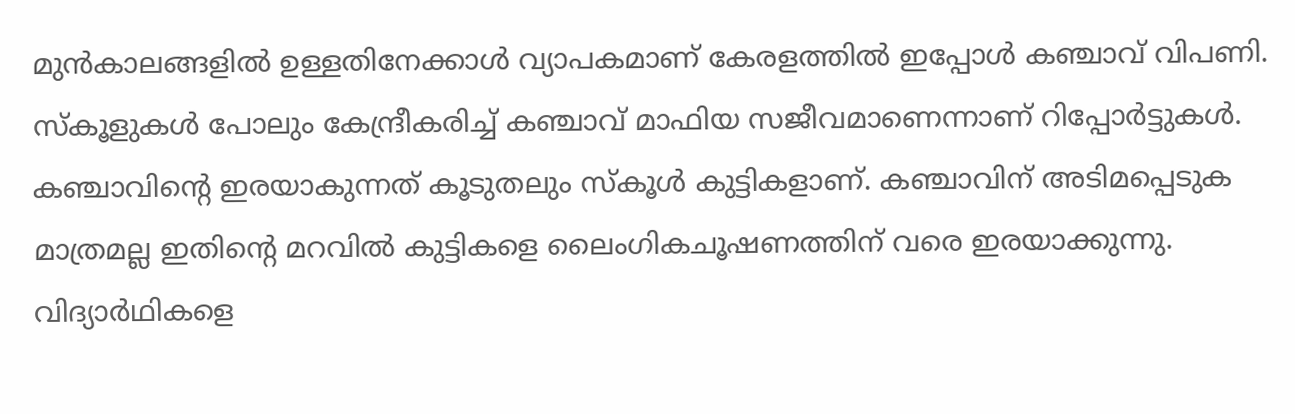മുന്‍കാലങ്ങളില്‍ ഉള്ളതിനേക്കാള്‍ വ്യാപകമാണ് കേരളത്തില്‍ ഇപ്പോള്‍ കഞ്ചാവ് വിപണി. സ്‌കൂളുകള്‍ പോലും കേന്ദ്രീകരിച്ച് കഞ്ചാവ് മാഫിയ സജീവമാണെന്നാണ് റിപ്പോര്‍ട്ടുകള്‍. കഞ്ചാവിന്റെ ഇരയാകുന്നത് കൂടുതലും സ്‌കൂള്‍ കുട്ടികളാണ്. കഞ്ചാവിന് അടിമപ്പെടുക മാത്രമല്ല ഇതിന്റെ മറവില്‍ കുട്ടികളെ ലൈംഗികചൂഷണത്തിന് വരെ ഇരയാക്കുന്നു. വിദ്യാര്‍ഥികളെ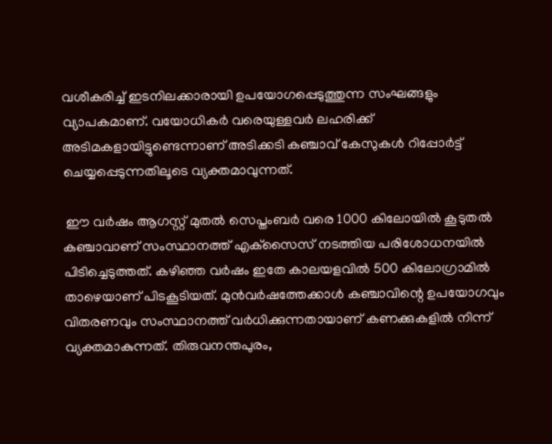വശീകരിച്ച് ഇടനിലക്കാരായി ഉപയോഗപ്പെടുത്തുന്ന സംഘങ്ങളും വ്യാപകമാണ്. വയോധികര്‍ വരെയുള്ളവര്‍ ലഹരിക്ക് അടിമകളായിട്ടുണ്ടെന്നാണ് അടിക്കടി കഞ്ചാവ് കേസുകള്‍ റിപ്പോര്‍ട്ട് ചെയ്യപ്പെടുന്നതിലൂടെ വ്യക്തമാവുന്നത്.

 ഈ വര്‍ഷം ആഗസ്റ്റ് മുതല്‍ സെപ്തംബര്‍ വരെ 1000 കിലോയില്‍ കൂടുതല്‍ കഞ്ചാവാണ് സംസ്ഥാനത്ത് എക്‌സൈസ് നടത്തിയ പരിശോധനയില്‍ പിടിച്ചെടുത്തത്. കഴിഞ്ഞ വര്‍ഷം ഇതേ കാലയളവില്‍ 500 കിലോഗ്രാമില്‍ താഴെയാണ് പിടകൂടിയത്. മുന്‍വര്‍ഷത്തേക്കാള്‍ കഞ്ചാവിന്റെ ഉപയോഗവും വിതരണവും സംസ്ഥാനത്ത് വര്‍ധിക്കുന്നതായാണ് കണക്കുകളില്‍ നിന്ന് വ്യക്തമാകുന്നത്. തിരുവനന്തപുരം,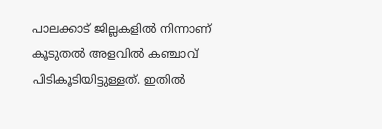പാലക്കാട് ജില്ലകളില്‍ നിന്നാണ് കൂടുതല്‍ അളവില്‍ കഞ്ചാവ് പിടികൂടിയിട്ടുള്ളത്. ഇതില്‍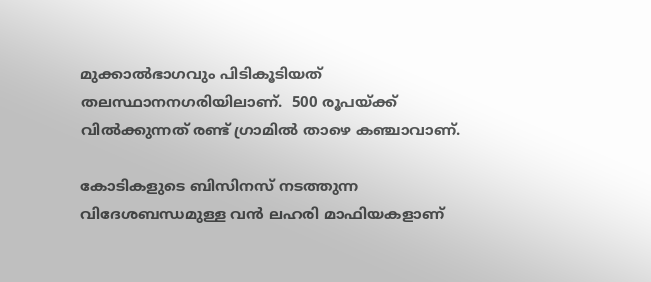മുക്കാല്‍ഭാഗവും പിടികൂടിയത് തലസ്ഥാനനഗരിയിലാണ്.  500 രൂപയ്‌ക്ക് വില്‍ക്കുന്നത് രണ്ട് ഗ്രാമില്‍ താഴെ കഞ്ചാവാണ്.

കോടികളുടെ ബിസിനസ് നടത്തുന്ന വിദേശബന്ധമുള്ള വന്‍ ലഹരി മാഫിയകളാണ്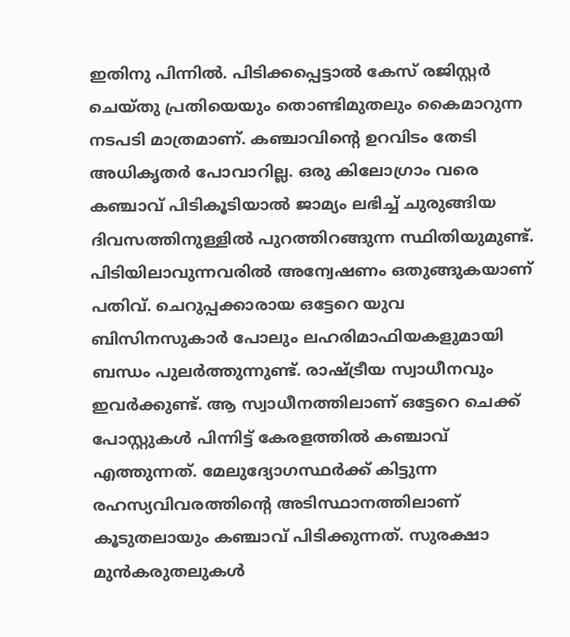ഇതിനു പിന്നില്‍. പിടിക്കപ്പെട്ടാല്‍ കേസ് രജിസ്റ്റര്‍ ചെയ്തു പ്രതിയെയും തൊണ്ടിമുതലും കൈമാറുന്ന നടപടി മാത്രമാണ്. കഞ്ചാവിന്റെ ഉറവിടം തേടി അധികൃതര്‍ പോവാറില്ല. ഒരു കിലോഗ്രാം വരെ കഞ്ചാവ് പിടികൂടിയാല്‍ ജാമ്യം ലഭിച്ച് ചുരുങ്ങിയ ദിവസത്തിനുള്ളില്‍ പുറത്തിറങ്ങുന്ന സ്ഥിതിയുമുണ്ട്. പിടിയിലാവുന്നവരില്‍ അന്വേഷണം ഒതുങ്ങുകയാണ് പതിവ്. ചെറുപ്പക്കാരായ ഒട്ടേറെ യുവ ബിസിനസുകാര്‍ പോലും ലഹരിമാഫിയകളുമായി ബന്ധം പുലര്‍ത്തുന്നുണ്ട്. രാഷ്‌ട്രീയ സ്വാധീനവും ഇവര്‍ക്കുണ്ട്. ആ സ്വാധീനത്തിലാണ് ഒട്ടേറെ ചെക്ക് പോസ്റ്റുകള്‍ പിന്നിട്ട് കേരളത്തില്‍ കഞ്ചാവ് എത്തുന്നത്. മേലുദ്യോഗസ്ഥര്‍ക്ക് കിട്ടുന്ന രഹസ്യവിവരത്തിന്റെ അടിസ്ഥാനത്തിലാണ് കൂടുതലായും കഞ്ചാവ് പിടിക്കുന്നത്. സുരക്ഷാ മുന്‍കരുതലുകള്‍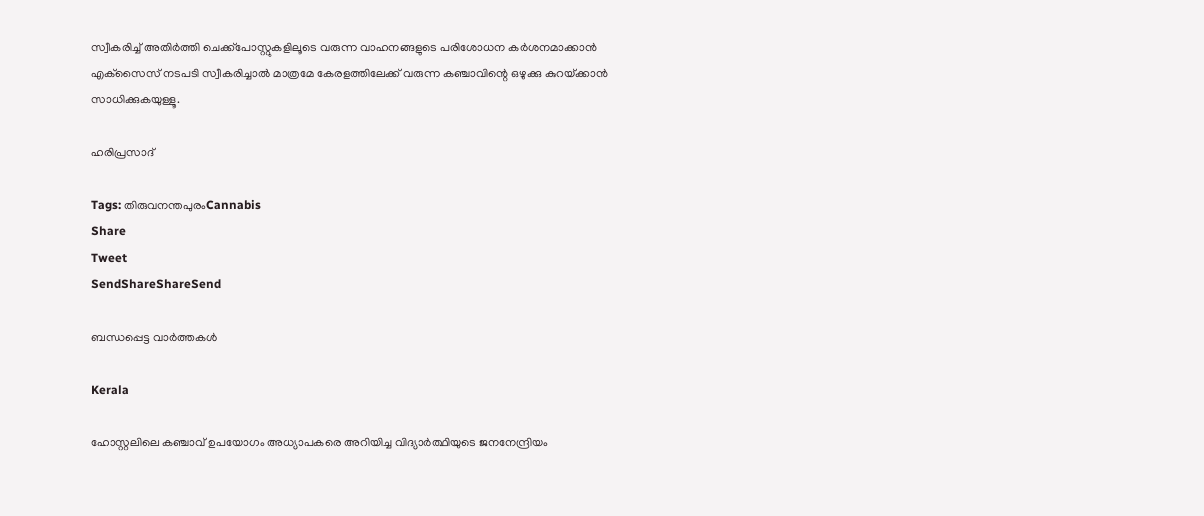സ്വീകരിച്ച് അതിര്‍ത്തി ചെക്ക്‌പോസ്റ്റുകളിലൂടെ വരുന്ന വാഹനങ്ങളുടെ പരിശോധന കര്‍ശനമാക്കാന്‍ എക്‌സൈസ് നടപടി സ്വീകരിച്ചാല്‍ മാത്രമേ കേരളത്തിലേക്ക് വരുന്ന കഞ്ചാവിന്റെ ഒഴുക്കു കുറയ്‌ക്കാന്‍ സാധിക്കുകയുള്ളൂ.

ഹരിപ്രസാദ്

Tags: തിരുവനന്തപുരംCannabis
Share
Tweet
SendShareShareSend

ബന്ധപ്പെട്ട വാര്‍ത്തകള്‍

Kerala

ഹോസ്റ്റലിലെ കഞ്ചാവ് ഉപയോഗം അധ്യാപകരെ അറിയിച്ച വിദ്യാർത്ഥിയുടെ ജനനേന്ദ്രിയം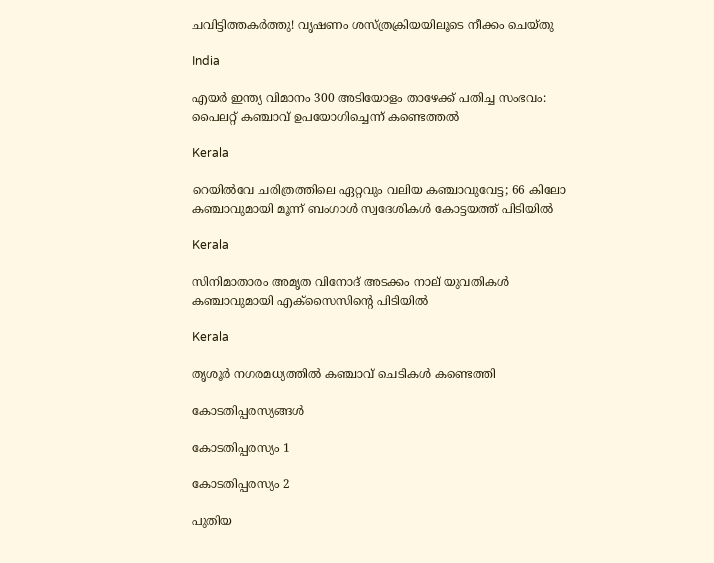ചവിട്ടിത്തകർത്തു! വൃഷണം ശസ്ത്രക്രിയയിലൂടെ നീക്കം ചെയ്തു

India

എയര്‍ ഇന്ത്യ വിമാനം 300 അടിയോളം താഴേക്ക് പതിച്ച സംഭവം: പൈലറ്റ് കഞ്ചാവ് ഉപയോഗിച്ചെന്ന് കണ്ടെത്തല്‍

Kerala

റെയിൽവേ ചരിത്രത്തിലെ ഏറ്റവും വലിയ കഞ്ചാവുവേട്ട; 66 കിലോ കഞ്ചാവുമായി മൂന്ന് ബംഗാൾ സ്വദേശികൾ കോട്ടയത്ത് പിടിയിൽ

Kerala

സിനിമാതാരം അമൃത വിനോദ് അടക്കം നാല് യുവതികള്‍ കഞ്ചാവുമായി എക്‌സൈസിന്റെ പിടിയിൽ

Kerala

തൃശൂര്‍ നഗരമധ്യത്തില്‍ കഞ്ചാവ് ചെടികള്‍ കണ്ടെത്തി

കോടതിപ്പരസ്യങ്ങള്‍

കോടതിപ്പരസ്യം 1

കോടതിപ്പരസ്യം 2

പുതിയ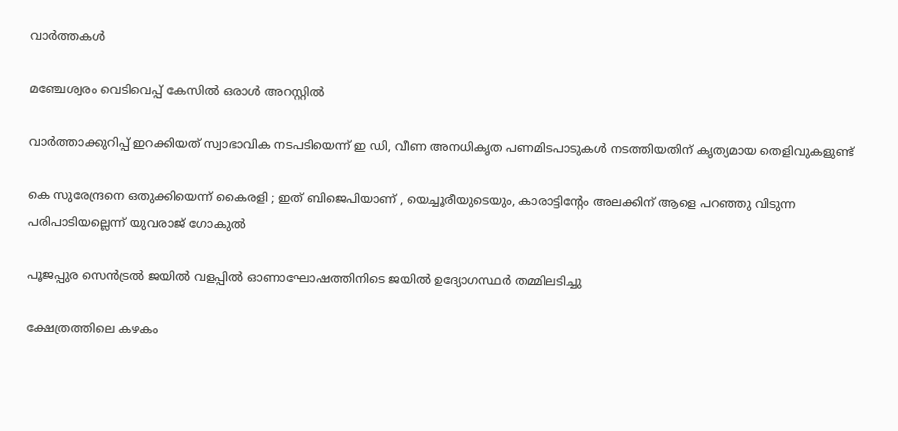വാര്‍ത്തകള്‍

മഞ്ചേശ്വരം വെടിവെപ്പ് കേസില്‍ ഒരാള്‍ അറസ്റ്റില്‍

വാര്‍ത്താക്കുറിപ്പ് ഇറക്കിയത് സ്വാഭാവിക നടപടിയെന്ന് ഇ ഡി, വീണ അനധികൃത പണമിടപാടുകള്‍ നടത്തിയതിന് കൃത്യമായ തെളിവുകളുണ്ട്

കെ സുരേന്ദ്രനെ ഒതുക്കിയെന്ന് കൈരളി ; ഇത് ബിജെപിയാണ് , യെച്ചൂരീയുടെയും, കാരാട്ടിന്‍റേം അലക്കിന് ആളെ പറഞ്ഞു വിടുന്ന പരിപാടിയല്ലെന്ന് യുവരാജ് ഗോകുൽ

പൂജപ്പുര സെന്‍ട്രല്‍ ജയില്‍ വളപ്പില്‍ ഓണാഘോഷത്തിനിടെ ജയില്‍ ഉദ്യോഗസ്ഥര്‍ തമ്മിലടിച്ചു

ക്ഷേത്രത്തിലെ കഴകം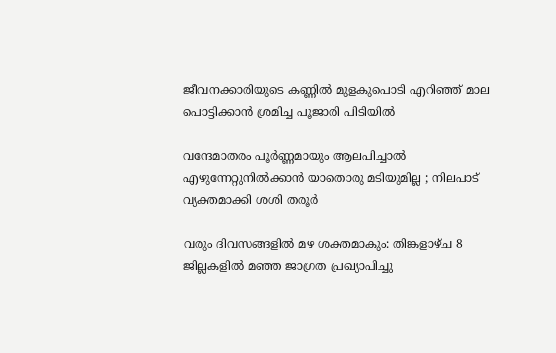ജീവനക്കാരിയുടെ കണ്ണില്‍ മുളകുപൊടി എറിഞ്ഞ് മാല പൊട്ടിക്കാന്‍ ശ്രമിച്ച പൂജാരി പിടിയില്‍

വന്ദേമാതരം പൂർണ്ണമായും ആലപിച്ചാൽ എഴുന്നേറ്റുനിൽക്കാൻ യാതൊരു മടിയുമില്ല ; നിലപാട് വ്യക്തമാക്കി ശശി തരൂർ

വരും ദിവസങ്ങളില്‍ മഴ ശക്തമാകും: തിങ്കളാഴ്ച 8 ജില്ലകളില്‍ മഞ്ഞ ജാഗ്രത പ്രഖ്യാപിച്ചു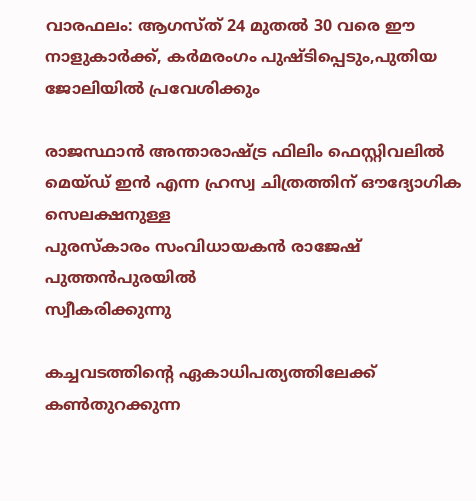വാരഫലം: ആഗസ്ത് 24 മുതല്‍ 30 വരെ ഈ നാളുകാര്‍ക്ക്, കര്‍മരംഗം പുഷ്ടിപ്പെടും,പുതിയ ജോലിയില്‍ പ്രവേശിക്കും

രാജസ്ഥാന്‍ അന്താരാഷ്ട്ര ഫിലിം ഫെസ്റ്റിവലില്‍ മെയ്ഡ് ഇന്‍ എന്ന ഹ്രസ്വ ചിത്രത്തിന് ഔദ്യോഗിക സെലക്ഷനുള്ള
പുരസ്‌കാരം സംവിധായകന്‍ രാജേഷ് പുത്തന്‍പുരയില്‍
സ്വീകരിക്കുന്നു

കച്ചവടത്തിന്റെ ഏകാധിപത്യത്തിലേക്ക് കണ്‍തുറക്കുന്ന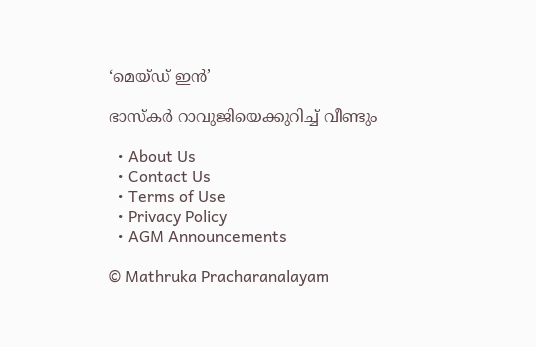‘മെയ്ഡ് ഇന്‍’

ഭാസ്‌കര്‍ റാവുജിയെക്കുറിച്ച് വീണ്ടും

  • About Us
  • Contact Us
  • Terms of Use
  • Privacy Policy
  • AGM Announcements

© Mathruka Pracharanalayam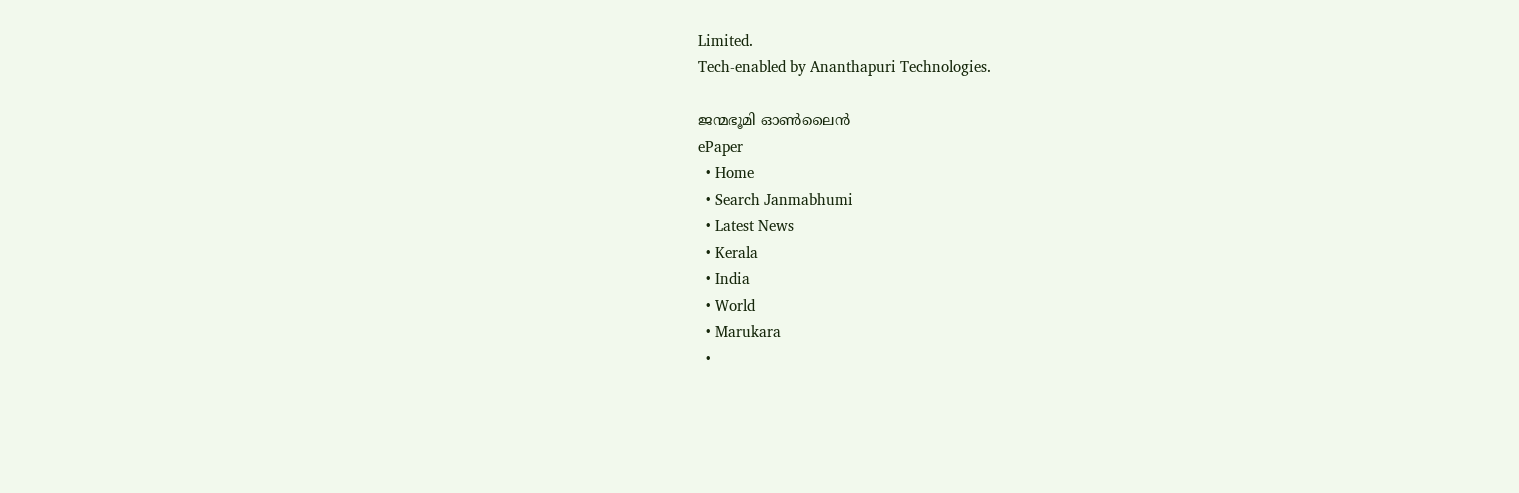Limited.
Tech-enabled by Ananthapuri Technologies.

ജന്മഭൂമി ഓണ്‍ലൈന്‍
ePaper
  • Home
  • Search Janmabhumi
  • Latest News
  • Kerala
  • India
  • World
  • Marukara
  •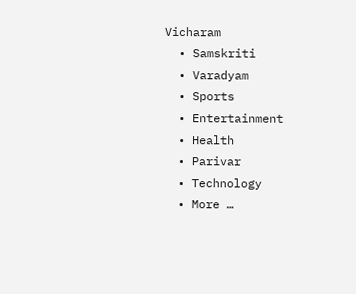Vicharam
  • Samskriti
  • Varadyam
  • Sports
  • Entertainment
  • Health
  • Parivar
  • Technology
  • More …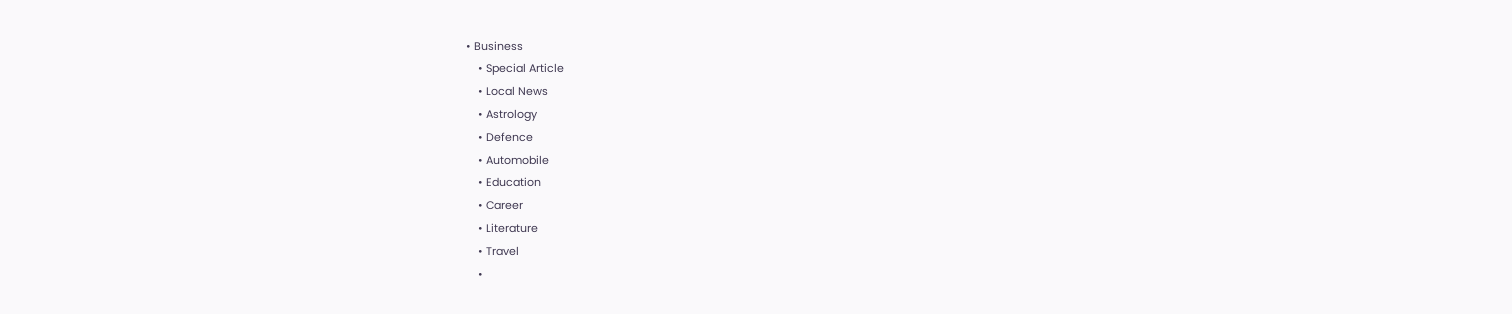• Business
    • Special Article
    • Local News
    • Astrology
    • Defence
    • Automobile
    • Education
    • Career
    • Literature
    • Travel
    •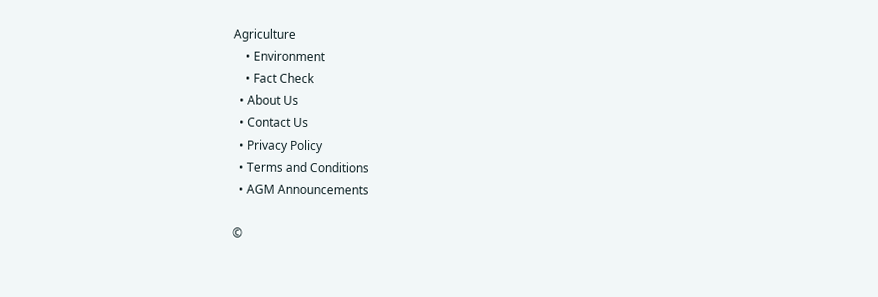Agriculture
    • Environment
    • Fact Check
  • About Us
  • Contact Us
  • Privacy Policy
  • Terms and Conditions
  • AGM Announcements

©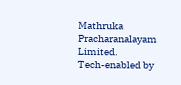Mathruka Pracharanalayam Limited.
Tech-enabled by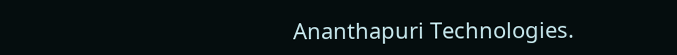Ananthapuri Technologies.